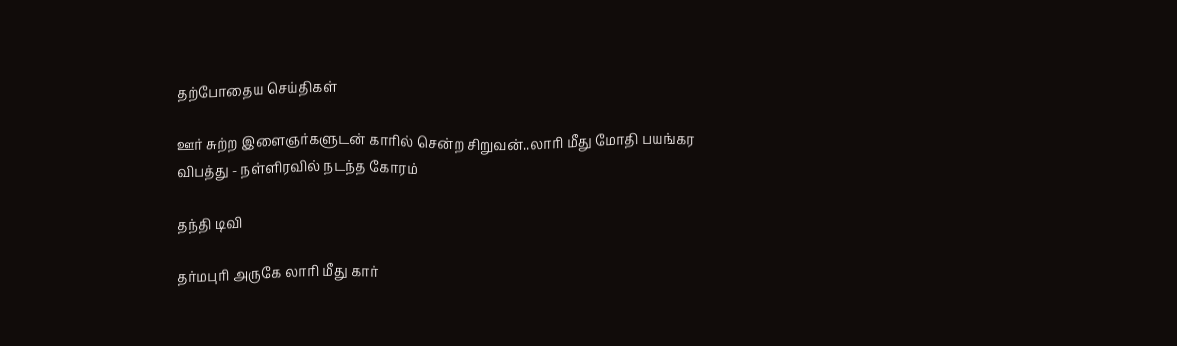தற்போதைய செய்திகள்

ஊர் சுற்ற இளைஞர்களுடன் காரில் சென்ற சிறுவன்..லாரி மீது மோதி பயங்கர விபத்து - நள்ளிரவில் நடந்த கோரம்

தந்தி டிவி

தர்மபுரி அருகே லாரி மீது கார்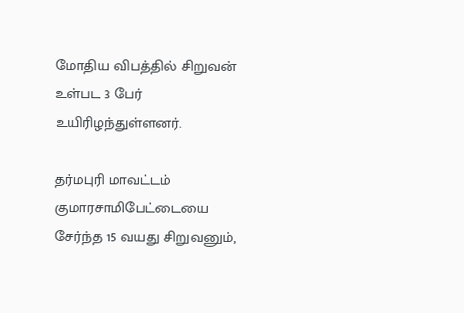மோதிய விபத்தில் சிறுவன் உள்பட 3 பேர் உயிரிழந்துள்ளனர்.

தர்மபுரி மாவட்டம் குமாரசாமிபேட்டையை சேர்ந்த 15 வயது சிறுவனும்,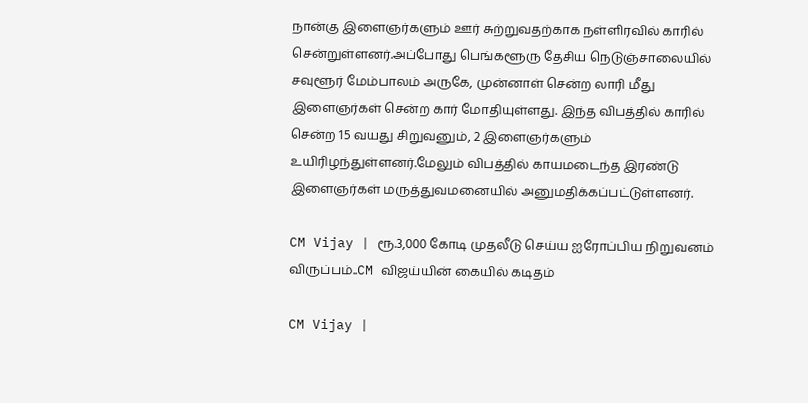நான்கு இளைஞர்களும் ஊர் சுற்றுவதற்காக நள்ளிரவில் காரில் சென்றுள்ளனர்.அப்போது பெங்களூரு தேசிய நெடுஞ்சாலையில் சவுளூர் மேம்பாலம் அருகே, முன்னாள் சென்ற லாரி மீது இளைஞர்கள் சென்ற கார் மோதியுள்ளது. இந்த விபத்தில் காரில் சென்ற 15 வயது சிறுவனும், 2 இளைஞர்களும் உயிரிழந்துள்ளனர்.மேலும் விபத்தில் காயமடைந்த இரண்டு இளைஞர்கள் மருத்துவமனையில் அனுமதிக்கப்பட்டுள்ளனர்.

CM Vijay | ரூ.3,000 கோடி முதலீடு செய்ய ஐரோப்பிய நிறுவனம் விருப்பம்..CM விஜய்யின் கையில் கடிதம்

CM Vijay |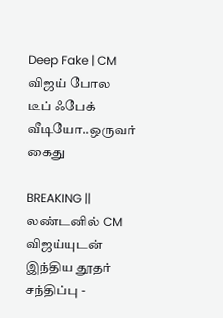Deep Fake | CM விஜய் போல டீப் ஃபேக் வீடியோ..ஒருவர் கைது

BREAKING || லண்டனில் CM விஜய்யுடன் இந்திய தூதர் சந்திப்பு -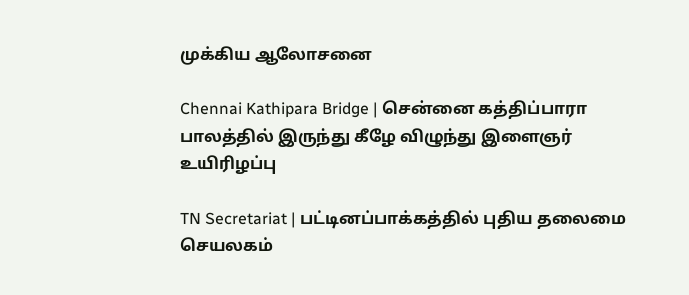முக்கிய ஆலோசனை

Chennai Kathipara Bridge | சென்னை கத்திப்பாரா பாலத்தில் இருந்து கீழே விழுந்து இளைஞர் உயிரிழப்பு

TN Secretariat | பட்டினப்பாக்கத்தில் புதிய தலைமை செயலகம்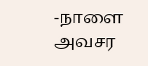-நாளை அவசர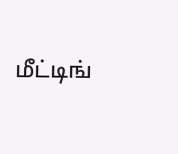மீட்டிங்